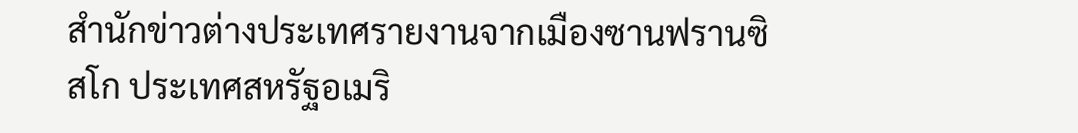สำนักข่าวต่างประเทศรายงานจากเมืองซานฟรานซิสโก ประเทศสหรัฐอเมริ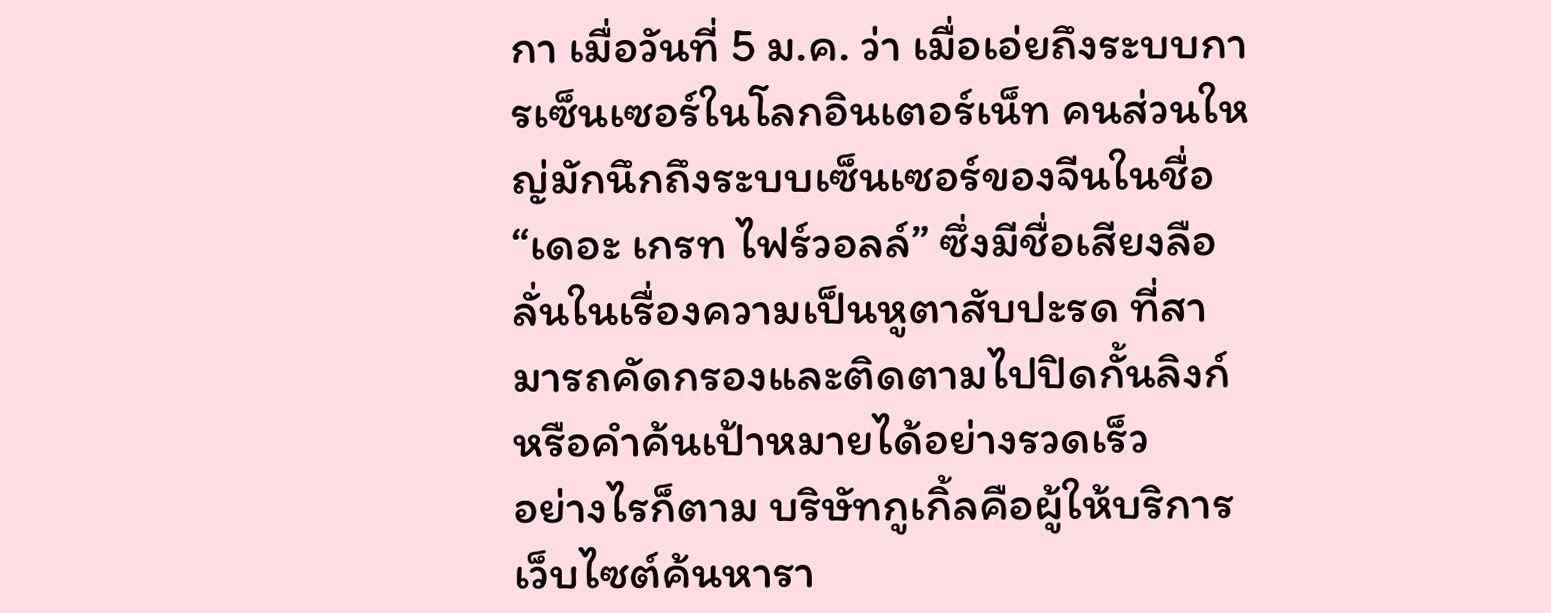กา เมื่อวันที่ 5 ม.ค. ว่า เมื่อเอ่ยถึงระบบการเซ็นเซอร์ในโลกอินเตอร์เน็ท คนส่วนใหญ่มักนึกถึงระบบเซ็นเซอร์ของจีนในชื่อ “เดอะ เกรท ไฟร์วอลล์” ซึ่งมีชื่อเสียงลือลั่นในเรื่องความเป็นหูตาสับปะรด ที่สามารถคัดกรองและติดตามไปปิดกั้นลิงก์หรือคำค้นเป้าหมายได้อย่างรวดเร็ว
อย่างไรก็ตาม บริษัทกูเกิ้ลคือผู้ให้บริการเว็บไซต์ค้นหารา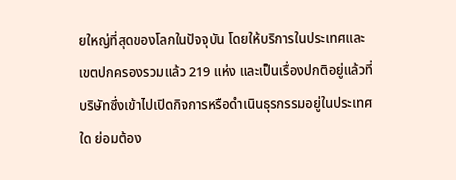ยใหญ่ที่สุดของโลกในปัจจุบัน โดยให้บริการในประเทศและเขตปกครองรวมแล้ว 219 แห่ง และเป็นเรื่องปกติอยู่แล้วที่บริษัทซึ่งเข้าไปเปิดกิจการหรือดำเนินธุรกรรมอยู่ในประเทศใด ย่อมต้อง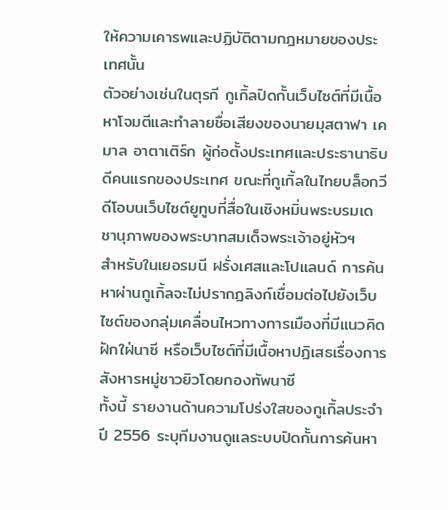ให้ความเคารพและปฏิบัติตามกฎหมายของประเทศนั้น
ตัวอย่างเช่นในตุรกี กูเกิ้ลปิดกั้นเว็บไซต์ที่มีเนื้อหาโจมตีและทำลายชื่อเสียงของนายมุสตาฟา เคมาล อาตาเติร์ก ผู้ก่อตั้งประเทศและประธานาธิบดีคนแรกของประเทศ ขณะที่กูเกิ้ลในไทยบล็อกวีดีโอบนเว็บไซต์ยูทูบที่สื่อในเชิงหมิ่นพระบรมเดชานุภาพของพระบาทสมเด็จพระเจ้าอยู่หัวฯ
สำหรับในเยอรมนี ฝรั่งเศสและโปแลนด์ การค้นหาผ่านกูเกิ้ลจะไม่ปรากฏลิงก์เชื่อมต่อไปยังเว็บไซต์ของกลุ่มเคลื่อนไหวทางการเมืองที่มีแนวคิดฝักใฝ่นาซี หรือเว็บไซต์ที่มีเนื้อหาปฏิเสธเรื่องการสังหารหมู่ชาวยิวโดยกองทัพนาซี
ทั้งนี้ รายงานด้านความโปร่งใสของกูเกิ้ลประจำปี 2556 ระบุทีมงานดูแลระบบปิดกั้นการค้นหา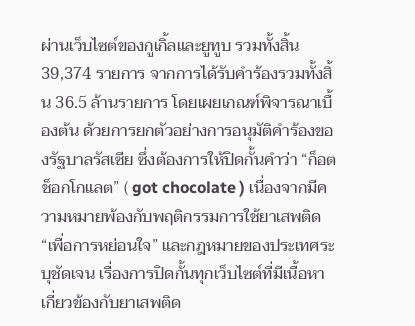ผ่านเว็บไซต์ของกูเกิ้ลและยูทูบ รวมทั้งสิ้น 39,374 รายการ จากการได้รับคำร้องรวมทั้งสิ้น 36.5 ล้านรายการ โดยเผยเกณฑ์พิจารณาเบื้องต้น ด้วยการยกตัวอย่างการอนุมัติคำร้องของรัฐบาลรัสเซีย ซึ่งต้องการให้ปิดกั้นคำว่า “ก็อต ช็อกโกแลต” ( got chocolate ) เนื่องจากมีความหมายพ้องกับพฤติกรรมการใช้ยาเสพติด “เพื่อการหย่อนใจ” และกฎหมายของประเทศระบุชัดเจน เรื่องการปิดกั้นทุกเว็บไซต์ที่มีเนื้อหาเกี่ยวข้องกับยาเสพติด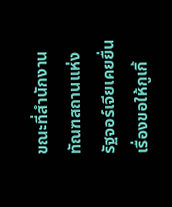ขณะที่สำนักงานทัณฑสถานแห่งรัฐจอร์เจียเคยยื่นเรื่องขอให้กูเกิ้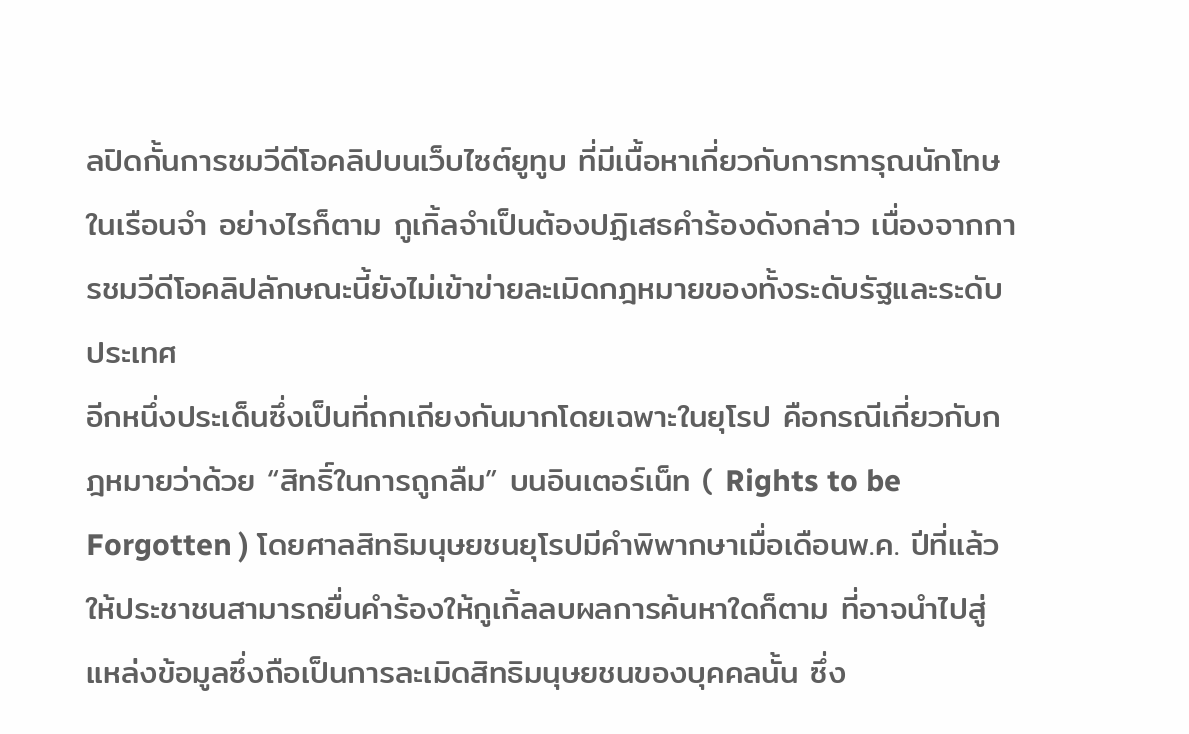ลปิดกั้นการชมวีดีโอคลิปบนเว็บไซต์ยูทูบ ที่มีเนื้อหาเกี่ยวกับการทารุณนักโทษในเรือนจำ อย่างไรก็ตาม กูเกิ้ลจำเป็นต้องปฏิเสธคำร้องดังกล่าว เนื่องจากการชมวีดีโอคลิปลักษณะนี้ยังไม่เข้าข่ายละเมิดกฎหมายของทั้งระดับรัฐและระดับประเทศ
อีกหนึ่งประเด็นซึ่งเป็นที่ถกเถียงกันมากโดยเฉพาะในยุโรป คือกรณีเกี่ยวกับกฎหมายว่าด้วย “สิทธิ์ในการถูกลืม” บนอินเตอร์เน็ท ( Rights to be Forgotten ) โดยศาลสิทธิมนุษยชนยุโรปมีคำพิพากษาเมื่อเดือนพ.ค. ปีที่แล้ว ให้ประชาชนสามารถยื่นคำร้องให้กูเกิ้ลลบผลการค้นหาใดก็ตาม ที่อาจนำไปสู่แหล่งข้อมูลซึ่งถือเป็นการละเมิดสิทธิมนุษยชนของบุคคลนั้น ซึ่ง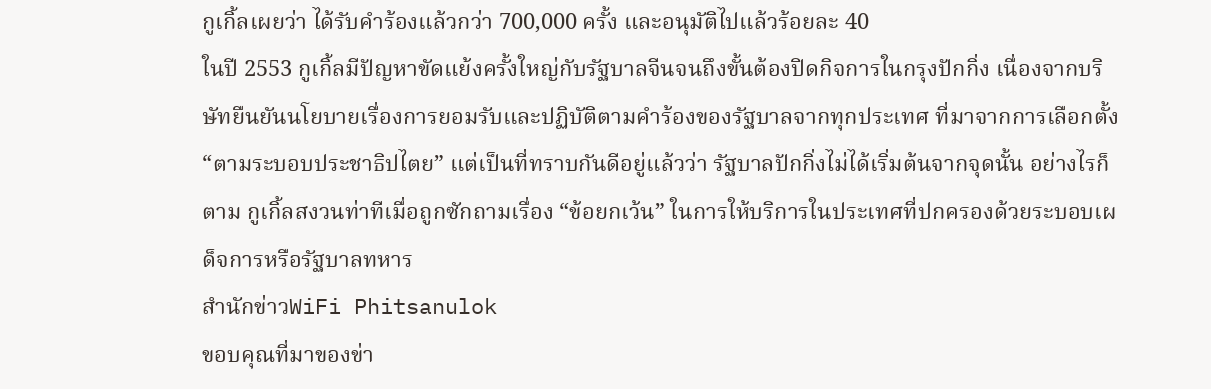กูเกิ้ลเผยว่า ได้รับคำร้องแล้วกว่า 700,000 ครั้ง และอนุมัติไปแล้วร้อยละ 40
ในปี 2553 กูเกิ้ลมีปัญหาขัดแย้งครั้งใหญ่กับรัฐบาลจีนจนถึงขั้นต้องปิดกิจการในกรุงปักกิ่ง เนื่องจากบริษัทยืนยันนโยบายเรื่องการยอมรับและปฏิบัติตามคำร้องของรัฐบาลจากทุกประเทศ ที่มาจากการเลือกตั้ง “ตามระบอบประชาธิปไตย” แต่เป็นที่ทราบกันดีอยู่แล้วว่า รัฐบาลปักกิ่งไม่ได้เริ่มต้นจากจุดนั้น อย่างไรก็ตาม กูเกิ้ลสงวนท่าทีเมื่อถูกซักถามเรื่อง “ข้อยกเว้น” ในการให้บริการในประเทศที่ปกครองด้วยระบอบเผด็จการหรือรัฐบาลทหาร
สำนักข่าวWiFi Phitsanulok
ขอบคุณที่มาของข่า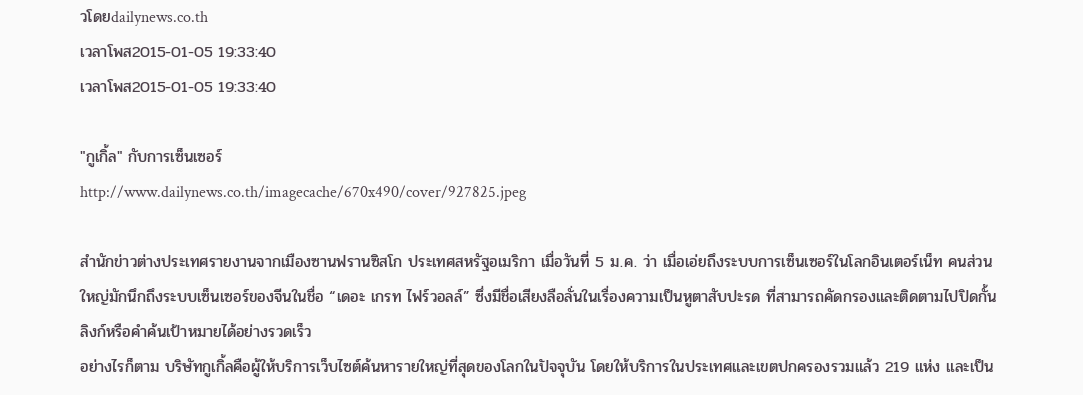วโดยdailynews.co.th
เวลาโพส2015-01-05 19:33:40
เวลาโพส2015-01-05 19:33:40

"กูเกิ้ล" กับการเซ็นเซอร์
http://www.dailynews.co.th/imagecache/670x490/cover/927825.jpeg

สำนักข่าวต่างประเทศรายงานจากเมืองซานฟรานซิสโก ประเทศสหรัฐอเมริกา เมื่อวันที่ 5 ม.ค. ว่า เมื่อเอ่ยถึงระบบการเซ็นเซอร์ในโลกอินเตอร์เน็ท คนส่วนใหญ่มักนึกถึงระบบเซ็นเซอร์ของจีนในชื่อ “เดอะ เกรท ไฟร์วอลล์” ซึ่งมีชื่อเสียงลือลั่นในเรื่องความเป็นหูตาสับปะรด ที่สามารถคัดกรองและติดตามไปปิดกั้นลิงก์หรือคำค้นเป้าหมายได้อย่างรวดเร็ว
อย่างไรก็ตาม บริษัทกูเกิ้ลคือผู้ให้บริการเว็บไซต์ค้นหารายใหญ่ที่สุดของโลกในปัจจุบัน โดยให้บริการในประเทศและเขตปกครองรวมแล้ว 219 แห่ง และเป็น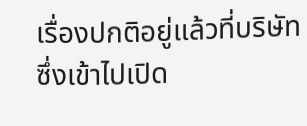เรื่องปกติอยู่แล้วที่บริษัทซึ่งเข้าไปเปิด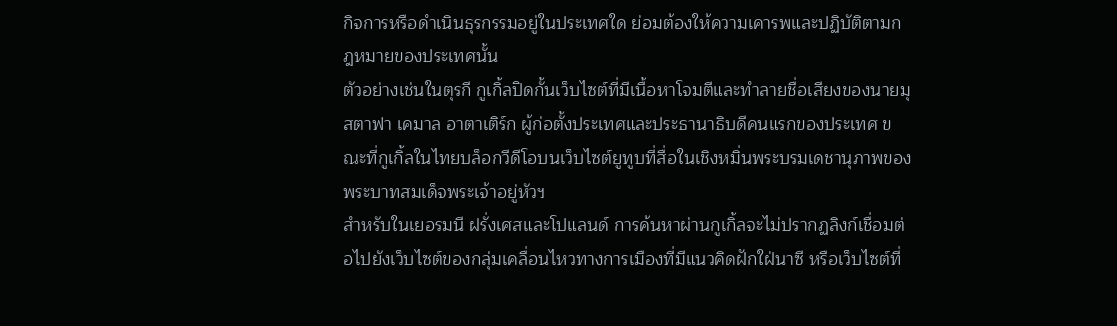กิจการหรือดำเนินธุรกรรมอยู่ในประเทศใด ย่อมต้องให้ความเคารพและปฏิบัติตามกฎหมายของประเทศนั้น
ตัวอย่างเช่นในตุรกี กูเกิ้ลปิดกั้นเว็บไซต์ที่มีเนื้อหาโจมตีและทำลายชื่อเสียงของนายมุสตาฟา เคมาล อาตาเติร์ก ผู้ก่อตั้งประเทศและประธานาธิบดีคนแรกของประเทศ ขณะที่กูเกิ้ลในไทยบล็อกวีดีโอบนเว็บไซต์ยูทูบที่สื่อในเชิงหมิ่นพระบรมเดชานุภาพของพระบาทสมเด็จพระเจ้าอยู่หัวฯ
สำหรับในเยอรมนี ฝรั่งเศสและโปแลนด์ การค้นหาผ่านกูเกิ้ลจะไม่ปรากฏลิงก์เชื่อมต่อไปยังเว็บไซต์ของกลุ่มเคลื่อนไหวทางการเมืองที่มีแนวคิดฝักใฝ่นาซี หรือเว็บไซต์ที่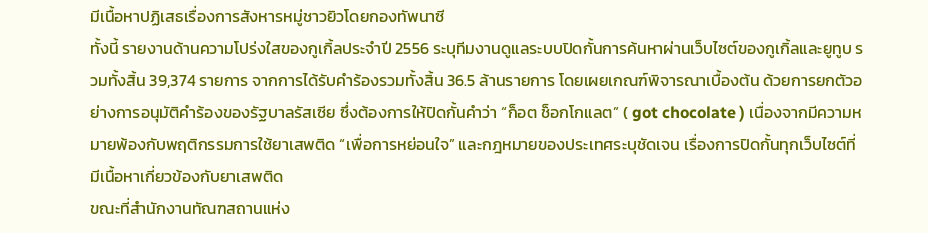มีเนื้อหาปฏิเสธเรื่องการสังหารหมู่ชาวยิวโดยกองทัพนาซี
ทั้งนี้ รายงานด้านความโปร่งใสของกูเกิ้ลประจำปี 2556 ระบุทีมงานดูแลระบบปิดกั้นการค้นหาผ่านเว็บไซต์ของกูเกิ้ลและยูทูบ รวมทั้งสิ้น 39,374 รายการ จากการได้รับคำร้องรวมทั้งสิ้น 36.5 ล้านรายการ โดยเผยเกณฑ์พิจารณาเบื้องต้น ด้วยการยกตัวอย่างการอนุมัติคำร้องของรัฐบาลรัสเซีย ซึ่งต้องการให้ปิดกั้นคำว่า “ก็อต ช็อกโกแลต” ( got chocolate ) เนื่องจากมีความหมายพ้องกับพฤติกรรมการใช้ยาเสพติด “เพื่อการหย่อนใจ” และกฎหมายของประเทศระบุชัดเจน เรื่องการปิดกั้นทุกเว็บไซต์ที่มีเนื้อหาเกี่ยวข้องกับยาเสพติด
ขณะที่สำนักงานทัณฑสถานแห่ง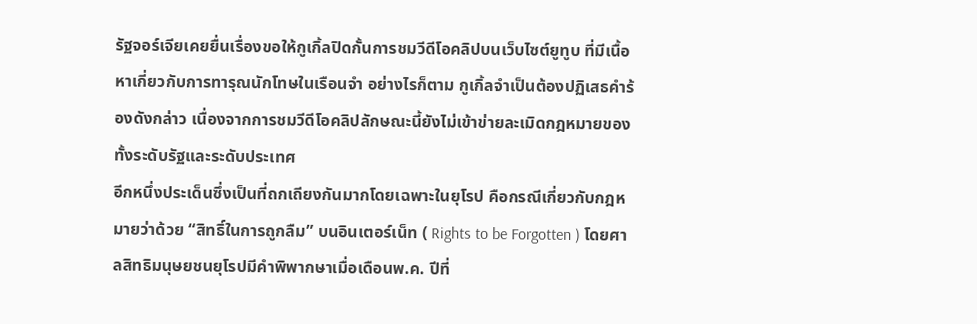รัฐจอร์เจียเคยยื่นเรื่องขอให้กูเกิ้ลปิดกั้นการชมวีดีโอคลิปบนเว็บไซต์ยูทูบ ที่มีเนื้อหาเกี่ยวกับการทารุณนักโทษในเรือนจำ อย่างไรก็ตาม กูเกิ้ลจำเป็นต้องปฏิเสธคำร้องดังกล่าว เนื่องจากการชมวีดีโอคลิปลักษณะนี้ยังไม่เข้าข่ายละเมิดกฎหมายของทั้งระดับรัฐและระดับประเทศ
อีกหนึ่งประเด็นซึ่งเป็นที่ถกเถียงกันมากโดยเฉพาะในยุโรป คือกรณีเกี่ยวกับกฎหมายว่าด้วย “สิทธิ์ในการถูกลืม” บนอินเตอร์เน็ท ( Rights to be Forgotten ) โดยศาลสิทธิมนุษยชนยุโรปมีคำพิพากษาเมื่อเดือนพ.ค. ปีที่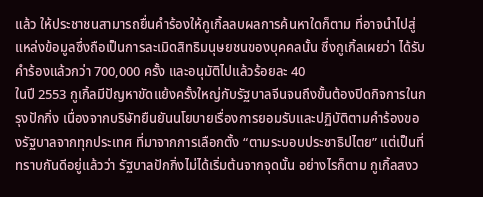แล้ว ให้ประชาชนสามารถยื่นคำร้องให้กูเกิ้ลลบผลการค้นหาใดก็ตาม ที่อาจนำไปสู่แหล่งข้อมูลซึ่งถือเป็นการละเมิดสิทธิมนุษยชนของบุคคลนั้น ซึ่งกูเกิ้ลเผยว่า ได้รับคำร้องแล้วกว่า 700,000 ครั้ง และอนุมัติไปแล้วร้อยละ 40
ในปี 2553 กูเกิ้ลมีปัญหาขัดแย้งครั้งใหญ่กับรัฐบาลจีนจนถึงขั้นต้องปิดกิจการในกรุงปักกิ่ง เนื่องจากบริษัทยืนยันนโยบายเรื่องการยอมรับและปฏิบัติตามคำร้องของรัฐบาลจากทุกประเทศ ที่มาจากการเลือกตั้ง “ตามระบอบประชาธิปไตย” แต่เป็นที่ทราบกันดีอยู่แล้วว่า รัฐบาลปักกิ่งไม่ได้เริ่มต้นจากจุดนั้น อย่างไรก็ตาม กูเกิ้ลสงว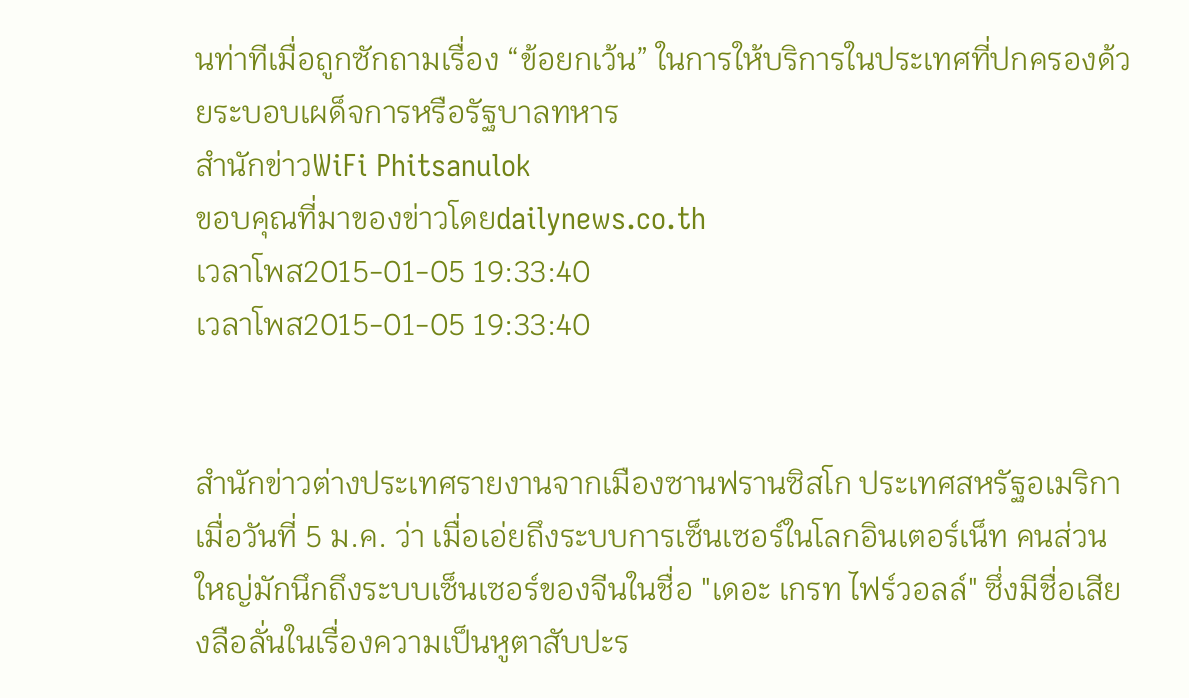นท่าทีเมื่อถูกซักถามเรื่อง “ข้อยกเว้น” ในการให้บริการในประเทศที่ปกครองด้วยระบอบเผด็จการหรือรัฐบาลทหาร
สำนักข่าวWiFi Phitsanulok
ขอบคุณที่มาของข่าวโดยdailynews.co.th
เวลาโพส2015-01-05 19:33:40
เวลาโพส2015-01-05 19:33:40


สำนักข่าวต่างประเทศรายงานจากเมืองซานฟรานซิสโก ประเทศสหรัฐอเมริกา เมื่อวันที่ 5 ม.ค. ว่า เมื่อเอ่ยถึงระบบการเซ็นเซอร์ในโลกอินเตอร์เน็ท คนส่วนใหญ่มักนึกถึงระบบเซ็นเซอร์ของจีนในชื่อ "เดอะ เกรท ไฟร์วอลล์" ซึ่งมีชื่อเสียงลือลั่นในเรื่องความเป็นหูตาสับปะร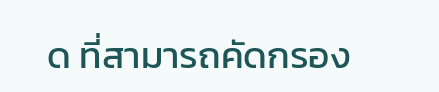ด ที่สามารถคัดกรอง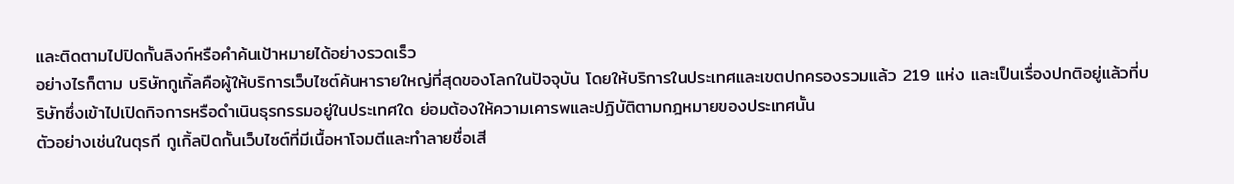และติดตามไปปิดกั้นลิงก์หรือคำค้นเป้าหมายได้อย่างรวดเร็ว
อย่างไรก็ตาม บริษัทกูเกิ้ลคือผู้ให้บริการเว็บไซต์ค้นหารายใหญ่ที่สุดของโลกในปัจจุบัน โดยให้บริการในประเทศและเขตปกครองรวมแล้ว 219 แห่ง และเป็นเรื่องปกติอยู่แล้วที่บริษัทซึ่งเข้าไปเปิดกิจการหรือดำเนินธุรกรรมอยู่ในประเทศใด ย่อมต้องให้ความเคารพและปฏิบัติตามกฎหมายของประเทศนั้น
ตัวอย่างเช่นในตุรกี กูเกิ้ลปิดกั้นเว็บไซต์ที่มีเนื้อหาโจมตีและทำลายชื่อเสี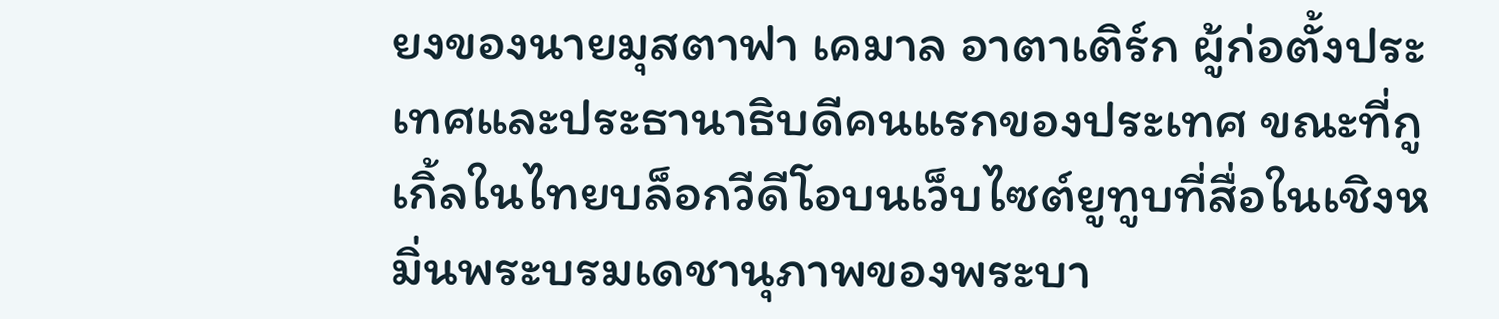ยงของนายมุสตาฟา เคมาล อาตาเติร์ก ผู้ก่อตั้งประเทศและประธานาธิบดีคนแรกของประเทศ ขณะที่กูเกิ้ลในไทยบล็อกวีดีโอบนเว็บไซต์ยูทูบที่สื่อในเชิงหมิ่นพระบรมเดชานุภาพของพระบา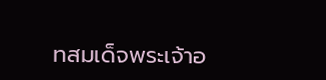ทสมเด็จพระเจ้าอ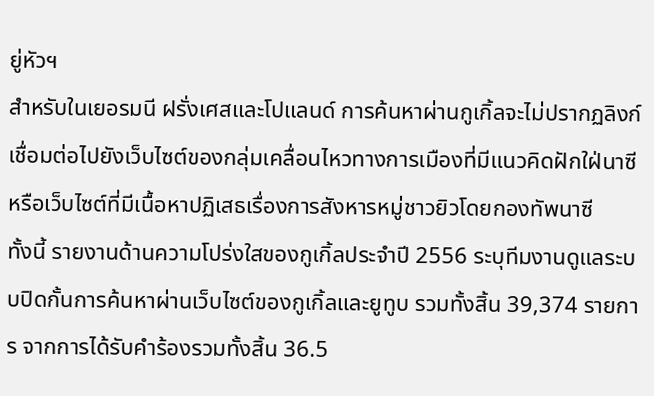ยู่หัวฯ
สำหรับในเยอรมนี ฝรั่งเศสและโปแลนด์ การค้นหาผ่านกูเกิ้ลจะไม่ปรากฏลิงก์เชื่อมต่อไปยังเว็บไซต์ของกลุ่มเคลื่อนไหวทางการเมืองที่มีแนวคิดฝักใฝ่นาซี หรือเว็บไซต์ที่มีเนื้อหาปฏิเสธเรื่องการสังหารหมู่ชาวยิวโดยกองทัพนาซี
ทั้งนี้ รายงานด้านความโปร่งใสของกูเกิ้ลประจำปี 2556 ระบุทีมงานดูแลระบบปิดกั้นการค้นหาผ่านเว็บไซต์ของกูเกิ้ลและยูทูบ รวมทั้งสิ้น 39,374 รายการ จากการได้รับคำร้องรวมทั้งสิ้น 36.5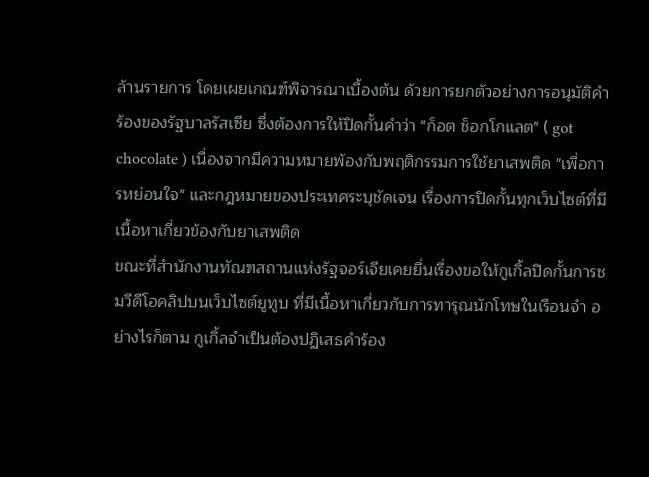ล้านรายการ โดยเผยเกณฑ์พิจารณาเบื้องต้น ด้วยการยกตัวอย่างการอนุมัติคำร้องของรัฐบาลรัสเซีย ซึ่งต้องการให้ปิดกั้นคำว่า "ก็อต ช็อกโกแลต" ( got chocolate ) เนื่องจากมีความหมายพ้องกับพฤติกรรมการใช้ยาเสพติด "เพื่อการหย่อนใจ" และกฎหมายของประเทศระบุชัดเจน เรื่องการปิดกั้นทุกเว็บไซต์ที่มีเนื้อหาเกี่ยวข้องกับยาเสพติด
ขณะที่สำนักงานทัณฑสถานแห่งรัฐจอร์เจียเคยยื่นเรื่องขอให้กูเกิ้ลปิดกั้นการชมวีดีโอคลิปบนเว็บไซต์ยูทูบ ที่มีเนื้อหาเกี่ยวกับการทารุณนักโทษในเรือนจำ อย่างไรก็ตาม กูเกิ้ลจำเป็นต้องปฏิเสธคำร้อง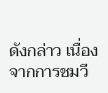ดังกล่าว เนื่องจากการชมวี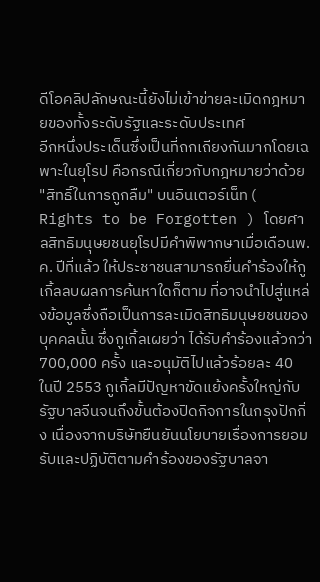ดีโอคลิปลักษณะนี้ยังไม่เข้าข่ายละเมิดกฎหมายของทั้งระดับรัฐและระดับประเทศ
อีกหนึ่งประเด็นซึ่งเป็นที่ถกเถียงกันมากโดยเฉพาะในยุโรป คือกรณีเกี่ยวกับกฎหมายว่าด้วย "สิทธิ์ในการถูกลืม" บนอินเตอร์เน็ท ( Rights to be Forgotten ) โดยศาลสิทธิมนุษยชนยุโรปมีคำพิพากษาเมื่อเดือนพ.ค. ปีที่แล้ว ให้ประชาชนสามารถยื่นคำร้องให้กูเกิ้ลลบผลการค้นหาใดก็ตาม ที่อาจนำไปสู่แหล่งข้อมูลซึ่งถือเป็นการละเมิดสิทธิมนุษยชนของบุคคลนั้น ซึ่งกูเกิ้ลเผยว่า ได้รับคำร้องแล้วกว่า 700,000 ครั้ง และอนุมัติไปแล้วร้อยละ 40
ในปี 2553 กูเกิ้ลมีปัญหาขัดแย้งครั้งใหญ่กับรัฐบาลจีนจนถึงขั้นต้องปิดกิจการในกรุงปักกิ่ง เนื่องจากบริษัทยืนยันนโยบายเรื่องการยอมรับและปฏิบัติตามคำร้องของรัฐบาลจา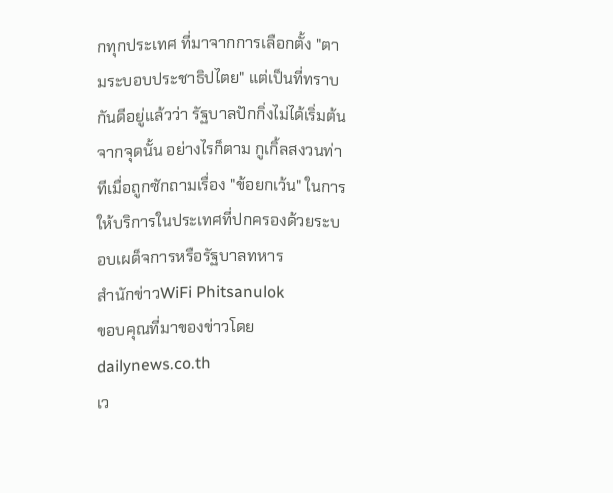กทุกประเทศ ที่มาจากการเลือกตั้ง "ตามระบอบประชาธิปไตย" แต่เป็นที่ทราบกันดีอยู่แล้วว่า รัฐบาลปักกิ่งไม่ได้เริ่มต้นจากจุดนั้น อย่างไรก็ตาม กูเกิ้ลสงวนท่าทีเมื่อถูกซักถามเรื่อง "ข้อยกเว้น" ในการให้บริการในประเทศที่ปกครองด้วยระบอบเผด็จการหรือรัฐบาลทหาร
สำนักข่าวWiFi Phitsanulok
ขอบคุณที่มาของข่าวโดยdailynews.co.th
เว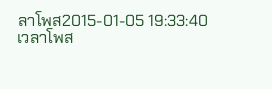ลาโพส2015-01-05 19:33:40
เวลาโพส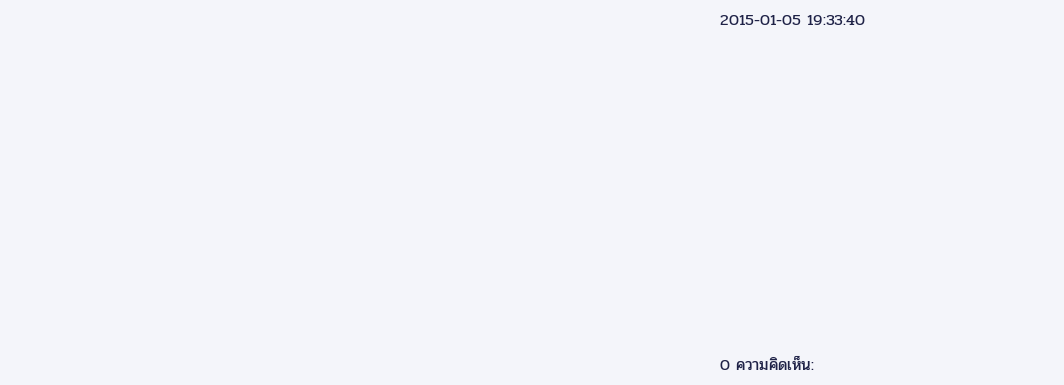2015-01-05 19:33:40











0 ความคิดเห็น: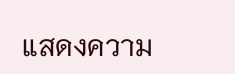แสดงความ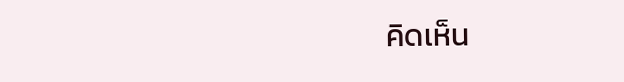คิดเห็น